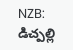NZB: డిచ్పల్లి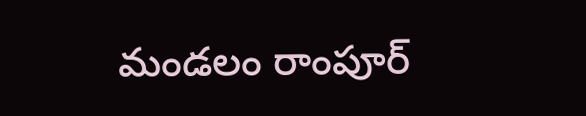మండలం రాంపూర్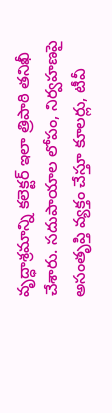వృద్ధాశ్రమాన్ని కలెక్టర్ ఇలా త్రిపాఠి తనిఖీ చేశారు. సదుపాయాల లోపం, నిర్వహణపై అసంతృప్తి వ్యక్తం చేస్తూ కూలర్లు, టీవీ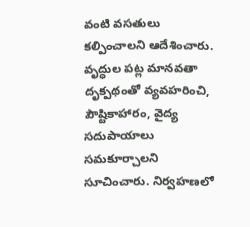వంటి వసతులు కల్పించాలని ఆదేశించారు. వృద్ధుల పట్ల మానవతా దృక్పథంతో వ్యవహరించి, పౌష్టికాహారం, వైద్య సదుపాయాలు సమకూర్చాలని సూచించారు. నిర్వహణలో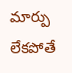మార్పు లేకపోతే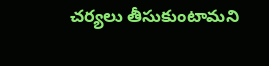చర్యలు తీసుకుంటామని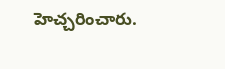హెచ్చరించారు.